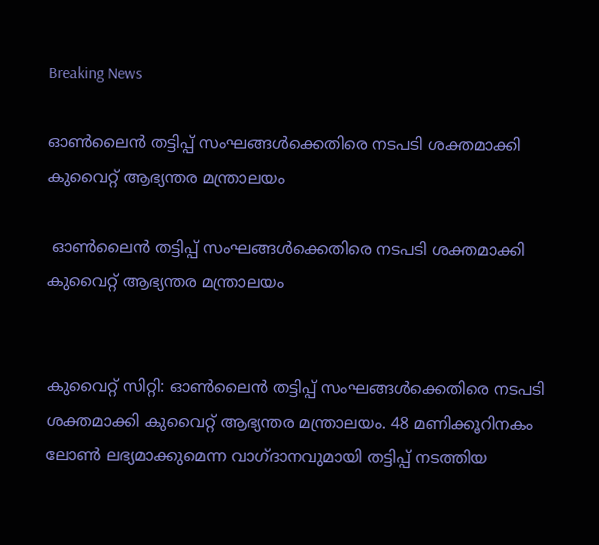Breaking News

ഓണ്‍ലൈന്‍ തട്ടിപ്പ് സംഘങ്ങള്‍ക്കെതിരെ നടപടി ശക്തമാക്കി കുവൈറ്റ് ആഭ്യന്തര മന്ത്രാലയം

 ഓണ്‍ലൈന്‍ തട്ടിപ്പ് സംഘങ്ങള്‍ക്കെതിരെ നടപടി ശക്തമാക്കി കുവൈറ്റ് ആഭ്യന്തര മന്ത്രാലയം


കുവൈറ്റ് സിറ്റി: ഓണ്‍ലൈന്‍ തട്ടിപ്പ് സംഘങ്ങള്‍ക്കെതിരെ നടപടി ശക്തമാക്കി കുവൈറ്റ് ആഭ്യന്തര മന്ത്രാലയം. 48 മണിക്കൂറിനകം ലോണ്‍ ലഭ്യമാക്കുമെന്ന വാഗ്ദാനവുമായി തട്ടിപ്പ് നടത്തിയ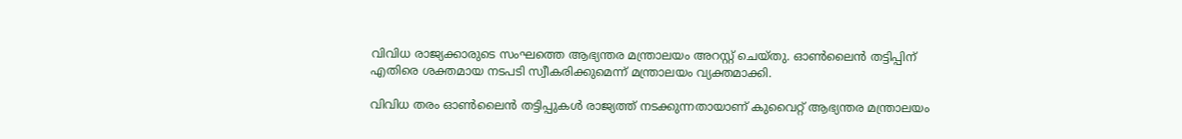വിവിധ രാജ്യക്കാരുടെ സംഘത്തെ ആഭ്യന്തര മന്ത്രാലയം അറസ്റ്റ് ചെയ്തു. ഓണ്‍ലൈന്‍ തട്ടിപ്പിന് എതിരെ ശക്തമായ നടപടി സ്വീകരിക്കുമെന്ന് മന്ത്രാലയം വ്യക്തമാക്കി.

വിവിധ തരം ഓണ്‍ലൈന്‍ തട്ടിപ്പുകള്‍ രാജ്യത്ത് നടക്കുന്നതായാണ് കുവൈറ്റ് ആഭ്യന്തര മന്ത്രാലയം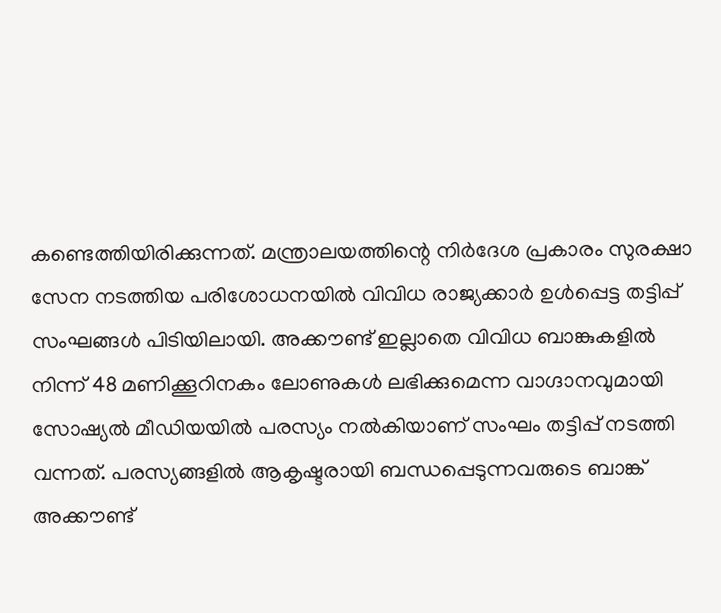കണ്ടെത്തിയിരിക്കുന്നത്. മന്ത്രാലയത്തിന്റെ നിര്‍ദേശ പ്രകാരം സുരക്ഷാ സേന നടത്തിയ പരിശോധനയില്‍ വിവിധ രാജ്യക്കാര്‍ ഉള്‍പ്പെട്ട തട്ടിപ്പ് സംഘങ്ങള്‍ പിടിയിലായി. അക്കൗണ്ട് ഇല്ലാതെ വിവിധ ബാങ്കുകളില്‍ നിന്ന് 48 മണിക്കൂറിനകം ലോണുകള്‍ ലഭിക്കുമെന്ന വാഗ്ദാനവുമായി സോഷ്യല്‍ മീഡിയയില്‍ പരസ്യം നല്‍കിയാണ് സംഘം തട്ടിപ്പ് നടത്തി വന്നത്. പരസ്യങ്ങളില്‍ ആകൃഷ്ടരായി ബന്ധപ്പെടുന്നവരുടെ ബാങ്ക് അക്കൗണ്ട്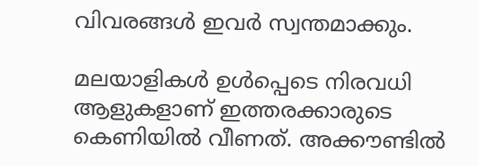വിവരങ്ങള്‍ ഇവര്‍ സ്വന്തമാക്കും.

മലയാളികള്‍ ഉള്‍പ്പെടെ നിരവധി ആളുകളാണ് ഇത്തരക്കാരുടെ കെണിയില്‍ വീണത്. അക്കൗണ്ടില്‍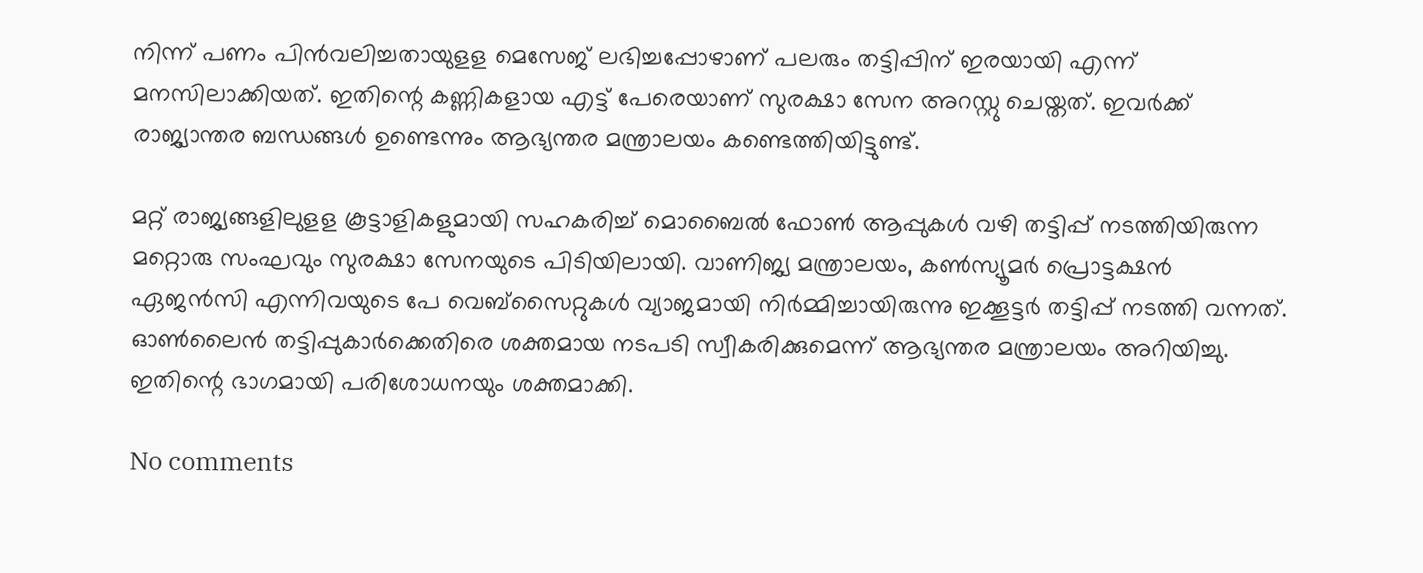നിന്ന് പണം പിന്‍വലിച്ചതായുളള മെസേജ് ലഭിച്ചപ്പോഴാണ് പലരും തട്ടിപ്പിന് ഇരയായി എന്ന് മനസിലാക്കിയത്. ഇതിന്റെ കണ്ണികളായ എട്ട് പേരെയാണ് സുരക്ഷാ സേന അറസ്റ്റു ചെയ്തത്. ഇവര്‍ക്ക് രാജ്യാന്തര ബന്ധങ്ങള്‍ ഉണ്ടെന്നും ആഭ്യന്തര മന്ത്രാലയം കണ്ടെത്തിയിട്ടുണ്ട്.

മറ്റ് രാജ്യങ്ങളിലുളള കൂട്ടാളികളുമായി സഹകരിച്ച് മൊബൈല്‍ ഫോണ്‍ ആപ്പുകള്‍ വഴി തട്ടിപ്പ് നടത്തിയിരുന്ന മറ്റൊരു സംഘവും സുരക്ഷാ സേനയുടെ പിടിയിലായി. വാണിജ്യ മന്ത്രാലയം, കണ്‍സ്യൂമര്‍ പ്രൊട്ടക്ഷന്‍ ഏജന്‍സി എന്നിവയുടെ പേ വെബ്സൈറ്റുകള്‍ വ്യാജമായി നിര്‍മ്മിച്ചായിരുന്നു ഇക്കൂട്ടര്‍ തട്ടിപ്പ് നടത്തി വന്നത്. ഓണ്‍ലൈന്‍ തട്ടിപ്പുകാര്‍ക്കെതിരെ ശക്തമായ നടപടി സ്വീകരിക്കുമെന്ന് ആഭ്യന്തര മന്ത്രാലയം അറിയിച്ചു. ഇതിന്റെ ഭാഗമായി പരിശോധനയും ശക്തമാക്കി.

No comments